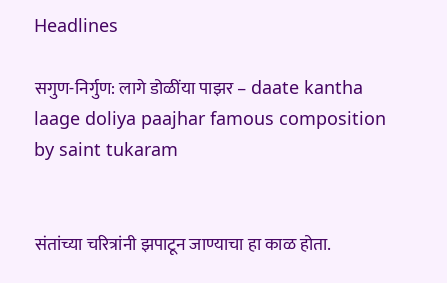Headlines

सगुण-निर्गुण: लागे डोळींया पाझर – daate kantha laage doliya paajhar famous composition by saint tukaram


संतांच्या चरित्रांनी झपाटून जाण्याचा हा काळ होता.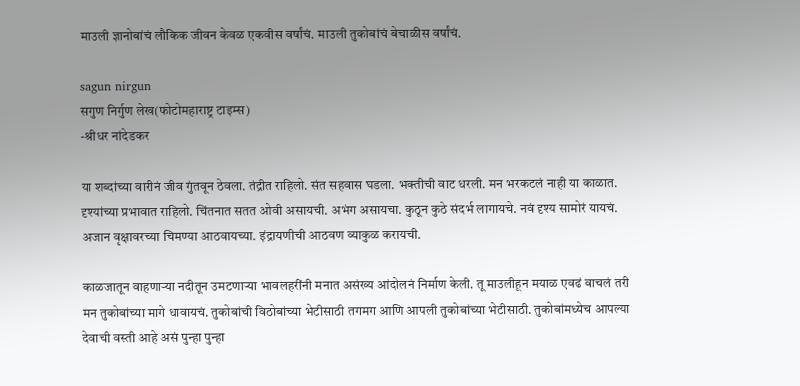माउली ज्ञानोबांचं लौकिक जीवन केवळ एकवीस वर्षांचं. माउली तुकोबांचं बेचाळीस वर्षांचं.

sagun nirgun
सगुण निर्गुण लेख(फोटोमहाराष्ट्र टाइम्स)
-श्रीधर नांदेडकर

या शब्दांच्या वारीनं जीव गुंतवून ठेवला. तंद्रीत राहिलो. संत सहवास घडला. भक्तीची वाट धरली. मन भरकटलं नाही या काळात. दृश्यांच्या प्रभावात राहिलो. चिंतनात सतत ओवी असायची. अभंग असायचा. कुठून कुठे संदर्भ लागायचे. नवं दृश्य सामोरं यायचं. अजान वृक्षावरच्या चिमण्या आठवायच्या. इंद्रायणीची आठवण व्याकुळ करायची.

काळजातून वाहणाऱ्या नदीतून उमटणाऱ्या भावलहरींनी मनात असंख्य आंदोलनं निर्माण केली. तू माउलीहून मयाळ एवढं वाचलं तरी मन तुकोबांच्या मागे धावायचं. तुकोबांची विठोबांच्या भेटीसाठी तगमग आणि आपली तुकोबांच्या भेटीसाठी. तुकोबांमध्येच आपल्या देवाची वस्ती आहे असं पुन्हा पुन्हा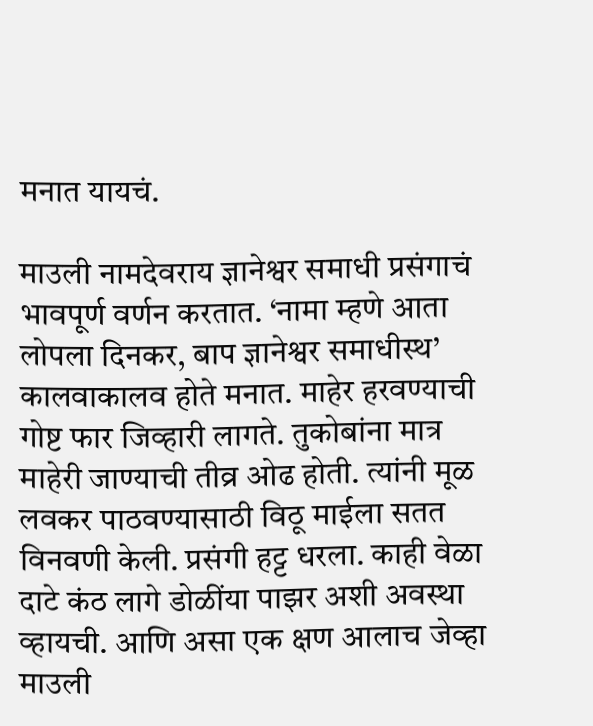मनात यायचं.

माउली नामदेवराय ज्ञानेश्वर समाधी प्रसंगाचं भावपूर्ण वर्णन करतात. ‘नामा म्हणे आता लोपला दिनकर, बाप ज्ञानेश्वर समाधीस्थ’ कालवाकालव होते मनात. माहेर हरवण्याची गोष्ट फार जिव्हारी लागते. तुकोबांना मात्र माहेरी जाण्याची तीव्र ओढ होती. त्यांनी मूळ लवकर पाठवण्यासाठी विठू माईला सतत विनवणी केली. प्रसंगी हट्ट धरला. काही वेळा दाटे कंठ लागे डोळींया पाझर अशी अवस्था व्हायची. आणि असा एक क्षण आलाच जेव्हा माउली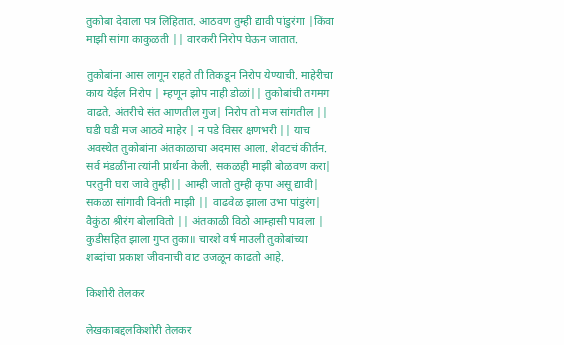तुकोबा देवाला पत्र लिहितात. आठवण तुम्ही द्यावी पांडुरंगा |किंवा माझी सांगा काकुळती || वारकरी निरोप घेऊन जातात.

तुकोबांना आस लागून राहते ती तिकडून निरोप येण्याची. माहेरीचा काय येईल निरोप | म्हणून झोप नाही डोळां|| तुकोबांची तगमग वाढते. अंतरीचे संत आणतील गुज| निरोप तो मज सांगतील || घडी घडी मज आठवे माहेर | न पडे विसर क्षणभरी || याच अवस्थेत तुकोबांना अंतकाळाचा अदमास आला. शेवटचं कीर्तन. सर्व मंडळींना त्यांनी प्रार्थना केली. सकळही माझी बोळवण करा| परतुनी घरा जावे तुम्ही|| आम्ही जातो तुम्ही कृपा असू द्यावी| सकळा सांगावी विनंती माझी || वाढवेळ झाला उभा पांडुरंग| वैकुंठा श्रीरंग बोलावितो || अंतकाळी विठो आम्हासी पावला | कुडीसहित झाला गुप्त तुका॥ चारशे वर्ष माउली तुकोबांच्या शब्दांचा प्रकाश जीवनाची वाट उजळून काढतो आहे.

किशोरी तेलकर

लेखकाबद्दलकिशोरी तेलकर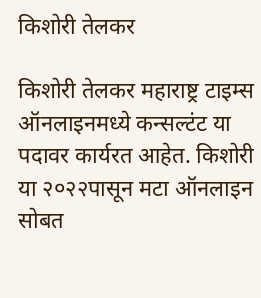किशोरी तेलकर

किशोरी तेलकर महाराष्ट्र टाइम्स ऑनलाइनमध्ये कन्सल्टंट या पदावर कार्यरत आहेत. किशोरी या २०२२पासून मटा ऑनलाइन सोबत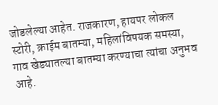जोडलेल्या आहेत. राजकारण, हायपर लोकल स्टोरी, क्राईम बातम्या, महिलांविषयक समस्या, गाव खेड्यातल्या बातम्या करण्याचा त्यांचा अनुभव आहे.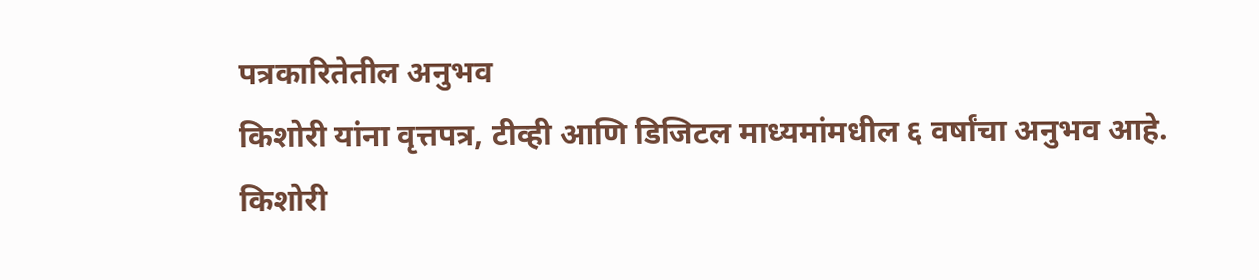पत्रकारितेतील अनुभव
किशोरी यांना वृत्तपत्र, टीव्ही आणि डिजिटल माध्यमांमधील ६ वर्षांचा अनुभव आहे. किशोरी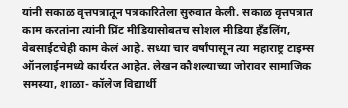यांनी सकाळ वृत्तपत्रातून पत्रकारितेला सुरुवात केली. सकाळ वृत्तपत्रात काम करतांना त्यांनी प्रिंट मीडियासोबतच सोशल मीडिया हॅंडलिंग, वेबसाईटचेही काम केलं आहे. सध्या चार वर्षांपासून त्या महाराष्ट्र टाइम्स ऑनलाईनमध्ये कार्यरत आहेत. लेखन कौशल्याच्या जोरावर सामाजिक समस्या, शाळा- कॉलेज विद्यार्थी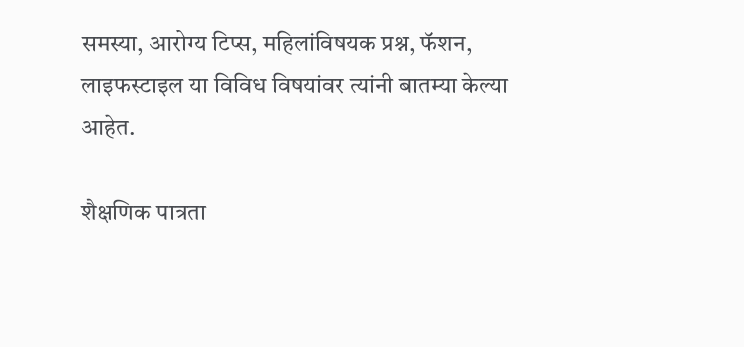समस्या, आरोग्य टिप्स, महिलांविषयक प्रश्न, फॅशन, लाइफस्टाइल या विविध विषयांवर त्यांनी बातम्या केल्या आहेत.

शैक्षणिक पात्रता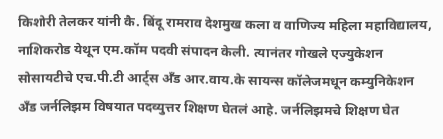किशोरी तेलकर यांनी कै. बिंदू रामराव देशमुख कला व वाणिज्य महिला महाविद्यालय, नाशिकरोड येथून एम.कॉम पदवी संपादन केली. त्यानंतर गोखले एज्युकेशन सोसायटीचे एच.पी.टी आर्ट्स अँड आर.वाय.के सायन्स कॉलेजमधून कम्युनिकेशन अँड जर्नलिझम विषयात पदव्युत्तर शिक्षण घेतलं आहे. जर्नलिझमचे शिक्षण घेत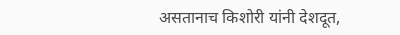असतानाच किशोरी यांनी देशदूत,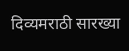दिव्यमराठी सारख्या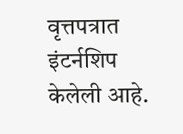वृत्तपत्रात इंटर्नशिप केलेली आहे.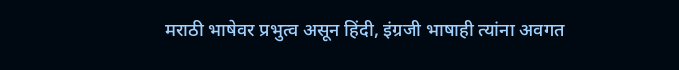मराठी भाषेवर प्रभुत्व असून हिंदी, इंग्रजी भाषाही त्यांना अवगत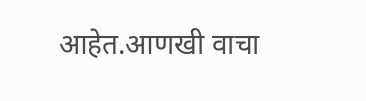आहेत.आणखी वाचा